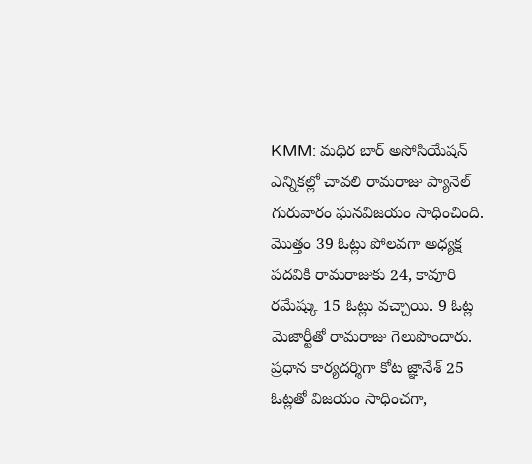KMM: మధిర బార్ అసోసియేషన్ ఎన్నికల్లో చావలి రామరాజు ప్యానెల్ గురువారం ఘనవిజయం సాధించింది. మొత్తం 39 ఓట్లు పోలవగా అధ్యక్ష పదవికి రామరాజుకు 24, కావూరి రమేష్కు 15 ఓట్లు వచ్చాయి. 9 ఓట్ల మెజార్టీతో రామరాజు గెలుపొందారు. ప్రధాన కార్యదర్శిగా కోట జ్ఞానేశ్ 25 ఓట్లతో విజయం సాధించగా,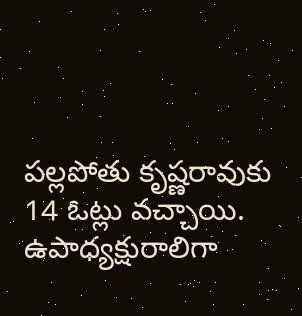పల్లపోతు కృష్ణరావుకు 14 ఓట్లు వచ్చాయి. ఉపాధ్యక్షురాలిగా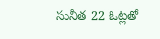సునీత 22 ఓట్లతో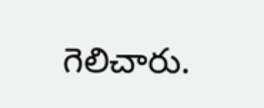గెలిచారు.